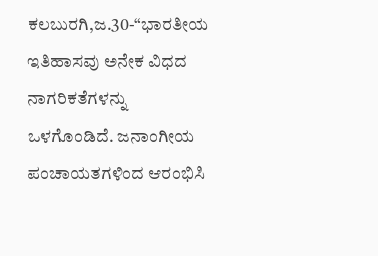ಕಲಬುರಗಿ,ಜ.30-“ಭಾರತೀಯ ಇತಿಹಾಸವು ಅನೇಕ ವಿಧದ ನಾಗರಿಕತೆಗಳನ್ನು ಒಳಗೊಂಡಿದೆ. ಜನಾಂಗೀಯ ಪಂಚಾಯತಗಳಿಂದ ಆರಂಭಿಸಿ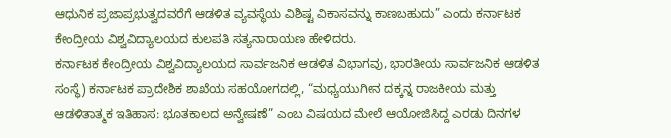ಆಧುನಿಕ ಪ್ರಜಾಪ್ರಭುತ್ವದವರೆಗೆ ಆಡಳಿತ ವ್ಯವಸ್ಥೆಯ ವಿಶಿಷ್ಟ ವಿಕಾಸವನ್ನು ಕಾಣಬಹುದು” ಎಂದು ಕರ್ನಾಟಕ ಕೇಂದ್ರೀಯ ವಿಶ್ವವಿದ್ಯಾಲಯದ ಕುಲಪತಿ ಸತ್ಯನಾರಾಯಣ ಹೇಳಿದರು.
ಕರ್ನಾಟಕ ಕೇಂದ್ರೀಯ ವಿಶ್ವವಿದ್ಯಾಲಯದ ಸಾರ್ವಜನಿಕ ಆಡಳಿತ ವಿಭಾಗವು, ಭಾರತೀಯ ಸಾರ್ವಜನಿಕ ಆಡಳಿತ ಸಂಸ್ಥೆ) ಕರ್ನಾಟಕ ಪ್ರಾದೇಶಿಕ ಶಾಖೆಯ ಸಹಯೋಗದಲ್ಲಿ, “ಮಧ್ಯಯುಗೀನ ದಕ್ಕನ್ನ ರಾಜಕೀಯ ಮತ್ತು ಆಡಳಿತಾತ್ಮಕ ಇತಿಹಾಸ: ಭೂತಕಾಲದ ಅನ್ವೇಷಣೆ” ಎಂಬ ವಿಷಯದ ಮೇಲೆ ಆಯೋಜಿಸಿದ್ದ ಎರಡು ದಿನಗಳ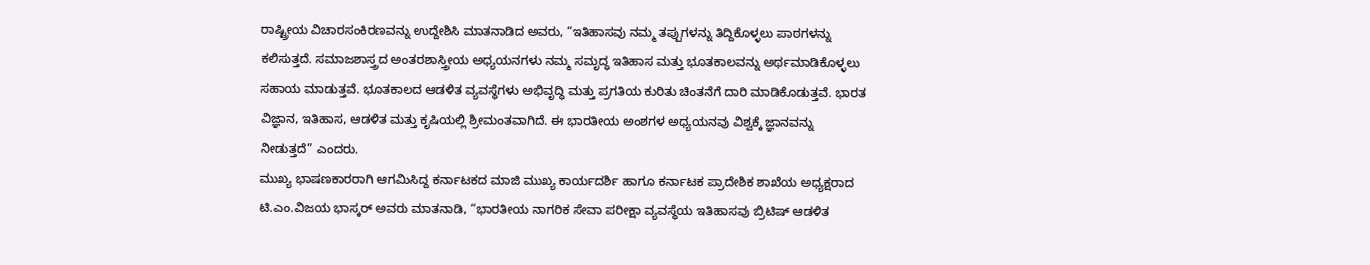ರಾಷ್ಟ್ರೀಯ ವಿಚಾರಸಂಕಿರಣವನ್ನು ಉದ್ದೇಶಿಸಿ ಮಾತನಾಡಿದ ಅವರು, “ಇತಿಹಾಸವು ನಮ್ಮ ತಪ್ಪುಗಳನ್ನು ತಿದ್ದಿಕೊಳ್ಳಲು ಪಾಠಗಳನ್ನು ಕಲಿಸುತ್ತದೆ. ಸಮಾಜಶಾಸ್ತ್ರದ ಅಂತರಶಾಸ್ತ್ರೀಯ ಅಧ್ಯಯನಗಳು ನಮ್ಮ ಸಮೃದ್ಧ ಇತಿಹಾಸ ಮತ್ತು ಭೂತಕಾಲವನ್ನು ಅರ್ಥಮಾಡಿಕೊಳ್ಳಲು ಸಹಾಯ ಮಾಡುತ್ತವೆ. ಭೂತಕಾಲದ ಆಡಳಿತ ವ್ಯವಸ್ಥೆಗಳು ಅಭಿವೃದ್ಧಿ ಮತ್ತು ಪ್ರಗತಿಯ ಕುರಿತು ಚಿಂತನೆಗೆ ದಾರಿ ಮಾಡಿಕೊಡುತ್ತವೆ. ಭಾರತ ವಿಜ್ಞಾನ, ಇತಿಹಾಸ, ಆಡಳಿತ ಮತ್ತು ಕೃಷಿಯಲ್ಲಿ ಶ್ರೀಮಂತವಾಗಿದೆ. ಈ ಭಾರತೀಯ ಅಂಶಗಳ ಅಧ್ಯಯನವು ವಿಶ್ವಕ್ಕೆ ಜ್ಞಾನವನ್ನು ನೀಡುತ್ತದೆ” ಎಂದರು.
ಮುಖ್ಯ ಭಾಷಣಕಾರರಾಗಿ ಆಗಮಿಸಿದ್ದ ಕರ್ನಾಟಕದ ಮಾಜಿ ಮುಖ್ಯ ಕಾರ್ಯದರ್ಶಿ ಹಾಗೂ ಕರ್ನಾಟಕ ಪ್ರಾದೇಶಿಕ ಶಾಖೆಯ ಅಧ್ಯಕ್ಷರಾದ ಟಿ.ಎಂ.ವಿಜಯ ಭಾಸ್ಕರ್ ಅವರು ಮಾತನಾಡಿ, “ಭಾರತೀಯ ನಾಗರಿಕ ಸೇವಾ ಪರೀಕ್ಷಾ ವ್ಯವಸ್ಥೆಯ ಇತಿಹಾಸವು ಬ್ರಿಟಿಷ್ ಆಡಳಿತ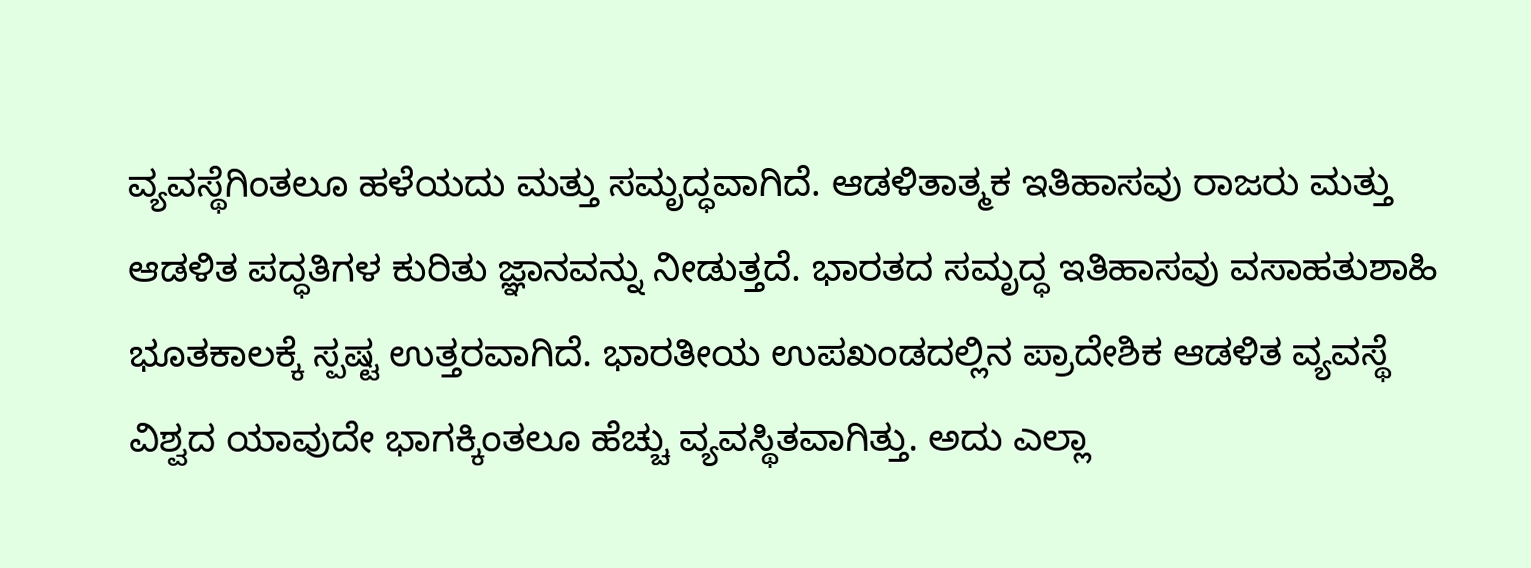ವ್ಯವಸ್ಥೆಗಿಂತಲೂ ಹಳೆಯದು ಮತ್ತು ಸಮೃದ್ಧವಾಗಿದೆ. ಆಡಳಿತಾತ್ಮಕ ಇತಿಹಾಸವು ರಾಜರು ಮತ್ತು ಆಡಳಿತ ಪದ್ಧತಿಗಳ ಕುರಿತು ಜ್ಞಾನವನ್ನು ನೀಡುತ್ತದೆ. ಭಾರತದ ಸಮೃದ್ಧ ಇತಿಹಾಸವು ವಸಾಹತುಶಾಹಿ ಭೂತಕಾಲಕ್ಕೆ ಸ್ಪಷ್ಟ ಉತ್ತರವಾಗಿದೆ. ಭಾರತೀಯ ಉಪಖಂಡದಲ್ಲಿನ ಪ್ರಾದೇಶಿಕ ಆಡಳಿತ ವ್ಯವಸ್ಥೆ ವಿಶ್ವದ ಯಾವುದೇ ಭಾಗಕ್ಕಿಂತಲೂ ಹೆಚ್ಚು ವ್ಯವಸ್ಥಿತವಾಗಿತ್ತು. ಅದು ಎಲ್ಲಾ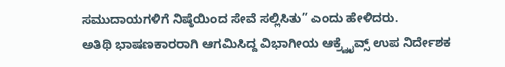ಸಮುದಾಯಗಳಿಗೆ ನಿಷ್ಠೆಯಿಂದ ಸೇವೆ ಸಲ್ಲಿಸಿತು” ಎಂದು ಹೇಳಿದರು.
ಅತಿಥಿ ಭಾಷಣಕಾರರಾಗಿ ಆಗಮಿಸಿದ್ದ ವಿಭಾಗೀಯ ಆಕ್ರ್ವೈವ್ಸ್ ಉಪ ನಿರ್ದೇಶಕ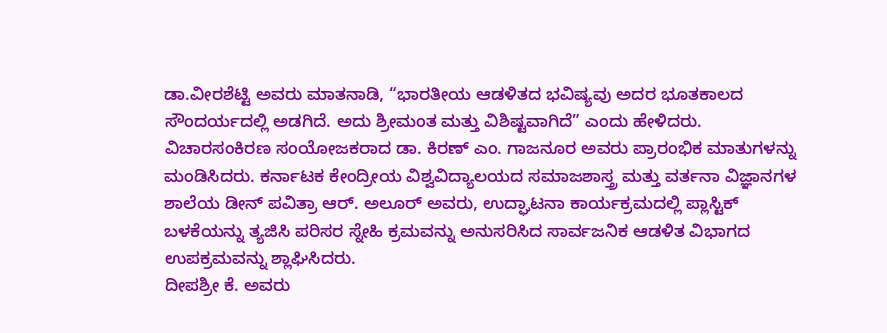ಡಾ.ವೀರಶೆಟ್ಟಿ ಅವರು ಮಾತನಾಡಿ, “ಭಾರತೀಯ ಆಡಳಿತದ ಭವಿಷ್ಯವು ಅದರ ಭೂತಕಾಲದ ಸೌಂದರ್ಯದಲ್ಲಿ ಅಡಗಿದೆ. ಅದು ಶ್ರೀಮಂತ ಮತ್ತು ವಿಶಿಷ್ಟವಾಗಿದೆ” ಎಂದು ಹೇಳಿದರು.
ವಿಚಾರಸಂಕಿರಣ ಸಂಯೋಜಕರಾದ ಡಾ. ಕಿರಣ್ ಎಂ. ಗಾಜನೂರ ಅವರು ಪ್ರಾರಂಭಿಕ ಮಾತುಗಳನ್ನು ಮಂಡಿಸಿದರು. ಕರ್ನಾಟಕ ಕೇಂದ್ರೀಯ ವಿಶ್ವವಿದ್ಯಾಲಯದ ಸಮಾಜಶಾಸ್ತ್ರ ಮತ್ತು ವರ್ತನಾ ವಿಜ್ಞಾನಗಳ ಶಾಲೆಯ ಡೀನ್ ಪವಿತ್ರಾ ಆರ್. ಅಲೂರ್ ಅವರು, ಉದ್ಘಾಟನಾ ಕಾರ್ಯಕ್ರಮದಲ್ಲಿ ಪ್ಲಾಸ್ಟಿಕ್ ಬಳಕೆಯನ್ನು ತ್ಯಜಿಸಿ ಪರಿಸರ ಸ್ನೇಹಿ ಕ್ರಮವನ್ನು ಅನುಸರಿಸಿದ ಸಾರ್ವಜನಿಕ ಆಡಳಿತ ವಿಭಾಗದ ಉಪಕ್ರಮವನ್ನು ಶ್ಲಾಘಿಸಿದರು.
ದೀಪಶ್ರೀ ಕೆ. ಅವರು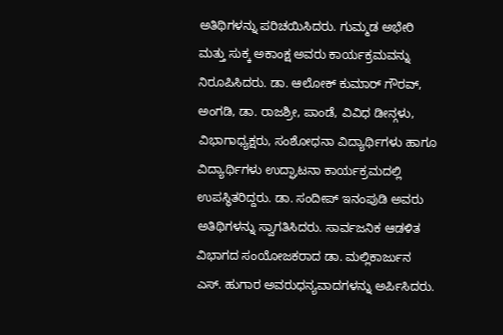ಅತಿಥಿಗಳನ್ನು ಪರಿಚಯಿಸಿದರು. ಗುಮ್ಮಡ ಅಭೇರಿ ಮತ್ತು ಸುಕ್ಕ ಅಕಾಂಕ್ಷ ಅವರು ಕಾರ್ಯಕ್ರಮವನ್ನು ನಿರೂಪಿಸಿದರು. ಡಾ. ಆಲೋಕ್ ಕುಮಾರ್ ಗೌರವ್, ಅಂಗಡಿ, ಡಾ. ರಾಜಶ್ರೀ, ಪಾಂಡೆ, ವಿವಿಧ ಡೀನ್ಗಳು, ವಿಭಾಗಾಧ್ಯಕ್ಷರು, ಸಂಶೋಧನಾ ವಿದ್ಯಾರ್ಥಿಗಳು ಹಾಗೂ ವಿದ್ಯಾರ್ಥಿಗಳು ಉದ್ಘಾಟನಾ ಕಾರ್ಯಕ್ರಮದಲ್ಲಿ ಉಪಸ್ಥಿತರಿದ್ದರು. ಡಾ. ಸಂದೀಪ್ ಇನಂಪುಡಿ ಅವರು ಅತಿಥಿಗಳನ್ನು ಸ್ವಾಗತಿಸಿದರು. ಸಾರ್ವಜನಿಕ ಆಡಳಿತ ವಿಭಾಗದ ಸಂಯೋಜಕರಾದ ಡಾ. ಮಲ್ಲಿಕಾರ್ಜುನ ಎಸ್. ಹುಗಾರ ಅವರುಧನ್ಯವಾದಗಳನ್ನು ಅರ್ಪಿಸಿದರು.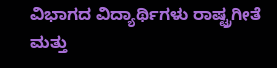ವಿಭಾಗದ ವಿದ್ಯಾರ್ಥಿಗಳು ರಾಷ್ಟ್ರಗೀತೆ ಮತ್ತು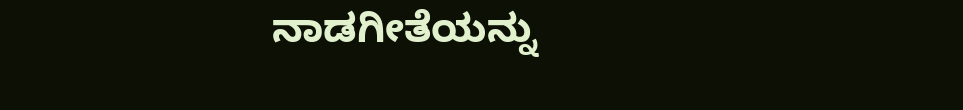ನಾಡಗೀತೆಯನ್ನು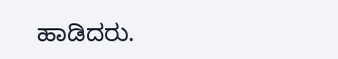ಹಾಡಿದರು.